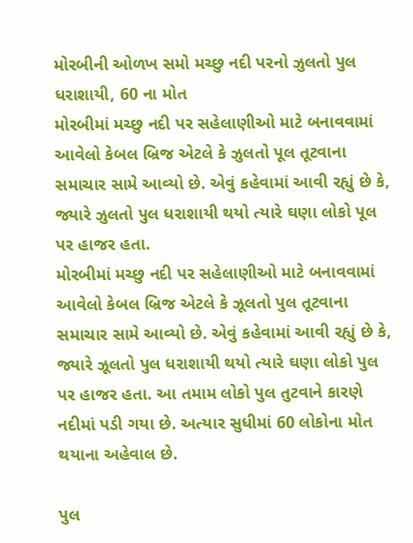મોરબીની ઓળખ સમો મચ્છુ નદી પરનો ઝુલતો પુલ ધરાશાયી, 60 ના મોત
મોરબીમાં મચ્છુ નદી પર સહેલાણીઓ માટે બનાવવામાં આવેલો કેબલ બ્રિજ એટલે કે ઝુલતો પૂલ તૂટવાના સમાચાર સામે આવ્યો છે. એવું કહેવામાં આવી રહ્યું છે કે, જ્યારે ઝુલતો પુલ ધરાશાયી થયો ત્યારે ઘણા લોકો પૂલ પર હાજર હતા.
મોરબીમાં મચ્છુ નદી પર સહેલાણીઓ માટે બનાવવામાં આવેલો કેબલ બ્રિજ એટલે કે ઝૂલતો પુલ તૂટવાના સમાચાર સામે આવ્યો છે. એવું કહેવામાં આવી રહ્યું છે કે, જ્યારે ઝૂલતો પુલ ધરાશાયી થયો ત્યારે ઘણા લોકો પુલ પર હાજર હતા. આ તમામ લોકો પુલ તુટવાને કારણે નદીમાં પડી ગયા છે. અત્યાર સુધીમાં 60 લોકોના મોત થયાના અહેવાલ છે.

પુલ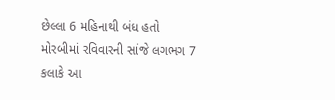છેલ્લા 6 મહિનાથી બંધ હતો
મોરબીમાં રવિવારની સાંજે લગભગ 7 કલાકે આ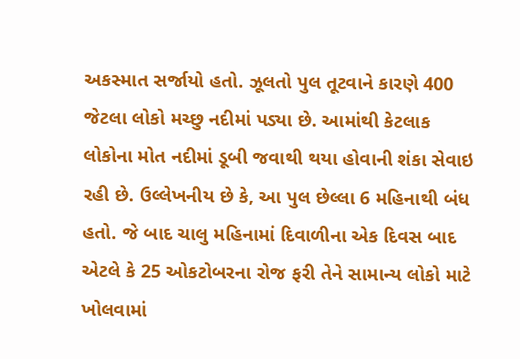અકસ્માત સર્જાયો હતો. ઝૂલતો પુલ તૂટવાને કારણે 400 જેટલા લોકો મચ્છુ નદીમાં પડ્યા છે. આમાંથી કેટલાક લોકોના મોત નદીમાં ડૂબી જવાથી થયા હોવાની શંકા સેવાઇ રહી છે. ઉલ્લેખનીય છે કે, આ પુલ છેલ્લા 6 મહિનાથી બંધ હતો. જે બાદ ચાલુ મહિનામાં દિવાળીના એક દિવસ બાદ એટલે કે 25 ઓકટોબરના રોજ ફરી તેને સામાન્ય લોકો માટે ખોલવામાં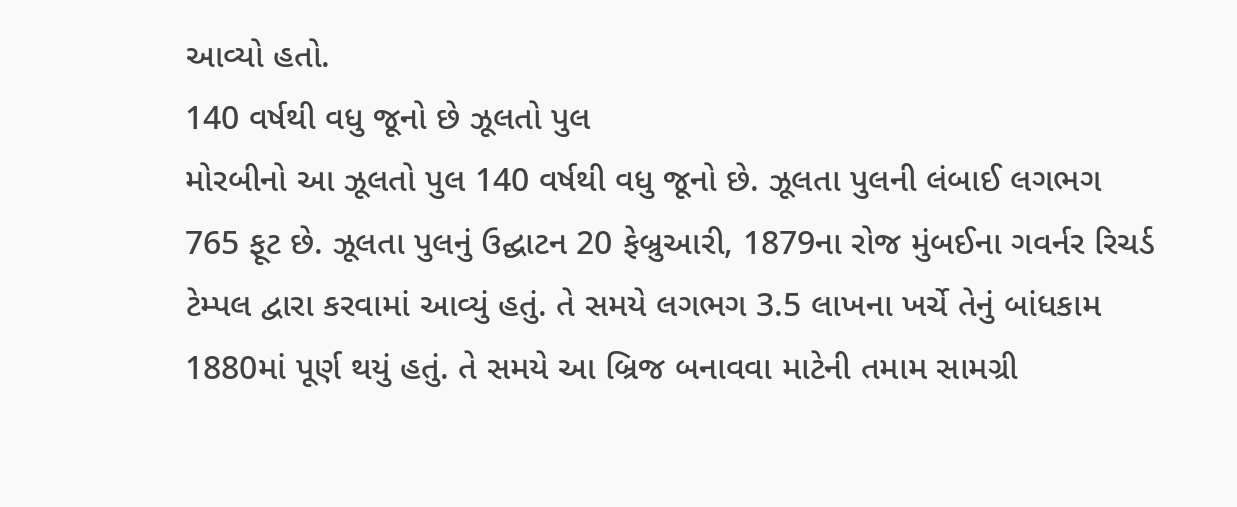આવ્યો હતો.
140 વર્ષથી વધુ જૂનો છે ઝૂલતો પુલ
મોરબીનો આ ઝૂલતો પુલ 140 વર્ષથી વધુ જૂનો છે. ઝૂલતા પુલની લંબાઈ લગભગ 765 ફૂટ છે. ઝૂલતા પુલનું ઉદ્ઘાટન 20 ફેબ્રુઆરી, 1879ના રોજ મુંબઈના ગવર્નર રિચર્ડ ટેમ્પલ દ્વારા કરવામાં આવ્યું હતું. તે સમયે લગભગ 3.5 લાખના ખર્ચે તેનું બાંધકામ 1880માં પૂર્ણ થયું હતું. તે સમયે આ બ્રિજ બનાવવા માટેની તમામ સામગ્રી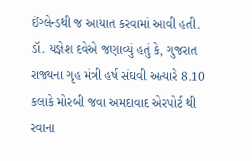ઈંગ્લેન્ડથી જ આયાત કરવામાં આવી હતી.
ડૉ. યજ્ઞેશ દવેએ જણાવ્યું હતું કે, ગુજરાત રાજ્યના ગૃહ મંત્રી હર્ષ સંઘવી અત્યારે 8.10 કલાકે મોરબી જવા અમદાવાદ એરપોર્ટ થી રવાના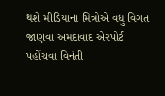થશે મીડિયાના મિત્રોએ વધુ વિગત જાણવા અમદાવાદ એરપોર્ટ પહોંચવા વિનંતી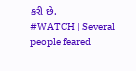કરી છે.
#WATCH | Several people feared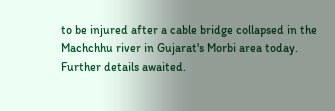to be injured after a cable bridge collapsed in the Machchhu river in Gujarat's Morbi area today. Further details awaited.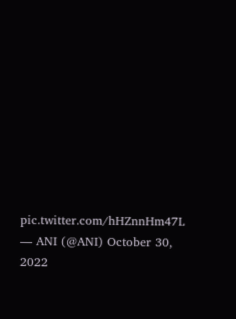pic.twitter.com/hHZnnHm47L
— ANI (@ANI) October 30, 2022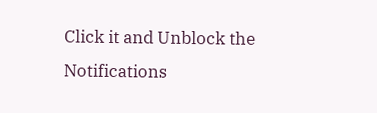Click it and Unblock the Notifications